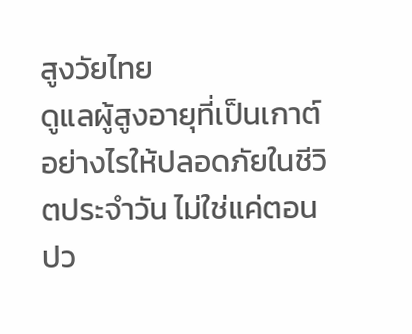สูงวัยไทย
ดูแลผู้สูงอายุที่เป็นเกาต์อย่างไรให้ปลอดภัยในชีวิตประจำวัน ไม่ใช่แค่ตอนปว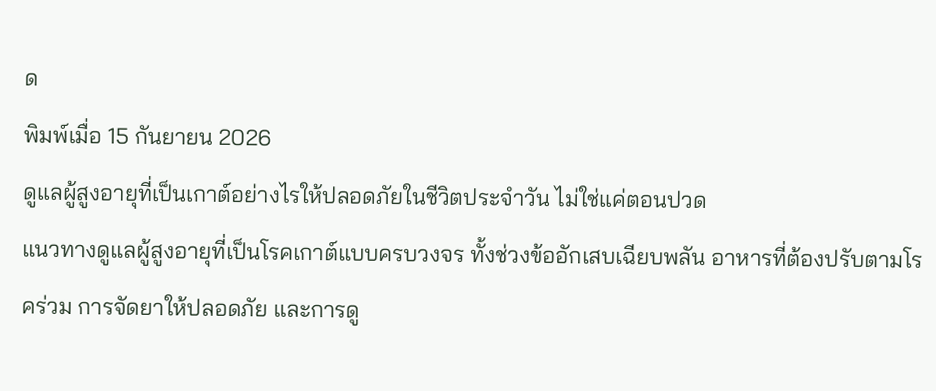ด
พิมพ์เมื่อ 15 กันยายน 2026
ดูแลผู้สูงอายุที่เป็นเกาต์อย่างไรให้ปลอดภัยในชีวิตประจำวัน ไม่ใช่แค่ตอนปวด
แนวทางดูแลผู้สูงอายุที่เป็นโรคเกาต์แบบครบวงจร ทั้งช่วงข้ออักเสบเฉียบพลัน อาหารที่ต้องปรับตามโรคร่วม การจัดยาให้ปลอดภัย และการดู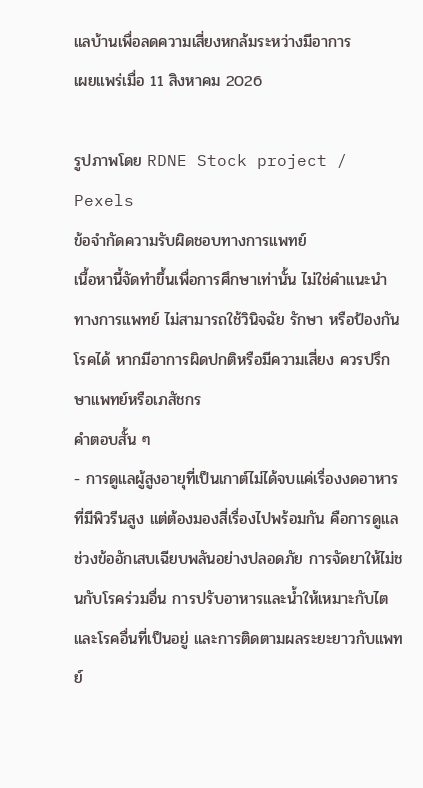แลบ้านเพื่อลดความเสี่ยงหกล้มระหว่างมีอาการ
เผยแพร่เมื่อ 11 สิงหาคม 2026

รูปภาพโดย RDNE Stock project / Pexels
ข้อจำกัดความรับผิดชอบทางการแพทย์
เนื้อหานี้จัดทำขึ้นเพื่อการศึกษาเท่านั้น ไม่ใช่คำแนะนำทางการแพทย์ ไม่สามารถใช้วินิจฉัย รักษา หรือป้องกันโรคได้ หากมีอาการผิดปกติหรือมีความเสี่ยง ควรปรึกษาแพทย์หรือเภสัชกร
คำตอบสั้น ๆ
- การดูแลผู้สูงอายุที่เป็นเกาต์ไม่ได้จบแค่เรื่องงดอาหารที่มีพิวรีนสูง แต่ต้องมองสี่เรื่องไปพร้อมกัน คือการดูแลช่วงข้ออักเสบเฉียบพลันอย่างปลอดภัย การจัดยาให้ไม่ชนกับโรคร่วมอื่น การปรับอาหารและน้ำให้เหมาะกับไตและโรคอื่นที่เป็นอยู่ และการติดตามผลระยะยาวกับแพทย์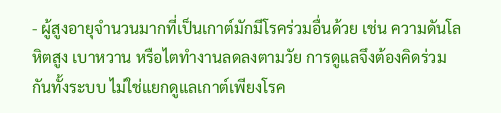- ผู้สูงอายุจำนวนมากที่เป็นเกาต์มักมีโรคร่วมอื่นด้วย เช่น ความดันโลหิตสูง เบาหวาน หรือไตทำงานลดลงตามวัย การดูแลจึงต้องคิดร่วมกันทั้งระบบ ไม่ใช่แยกดูแลเกาต์เพียงโรค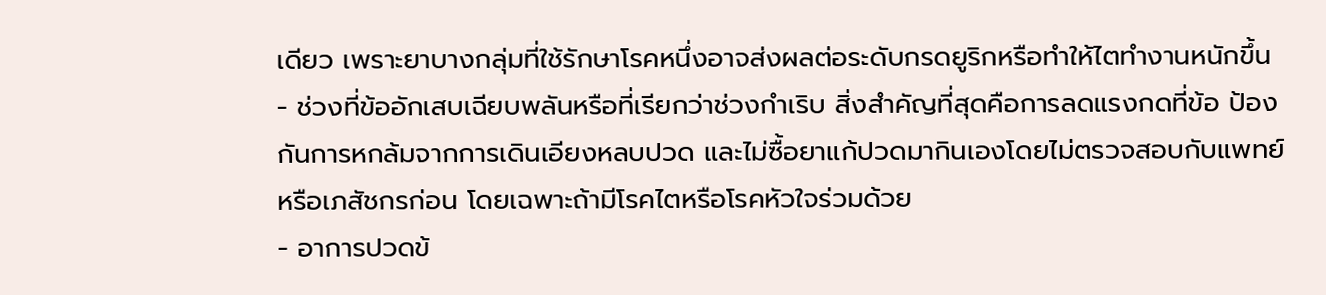เดียว เพราะยาบางกลุ่มที่ใช้รักษาโรคหนึ่งอาจส่งผลต่อระดับกรดยูริกหรือทำให้ไตทำงานหนักขึ้น
- ช่วงที่ข้ออักเสบเฉียบพลันหรือที่เรียกว่าช่วงกำเริบ สิ่งสำคัญที่สุดคือการลดแรงกดที่ข้อ ป้องกันการหกล้มจากการเดินเอียงหลบปวด และไม่ซื้อยาแก้ปวดมากินเองโดยไม่ตรวจสอบกับแพทย์หรือเภสัชกรก่อน โดยเฉพาะถ้ามีโรคไตหรือโรคหัวใจร่วมด้วย
- อาการปวดข้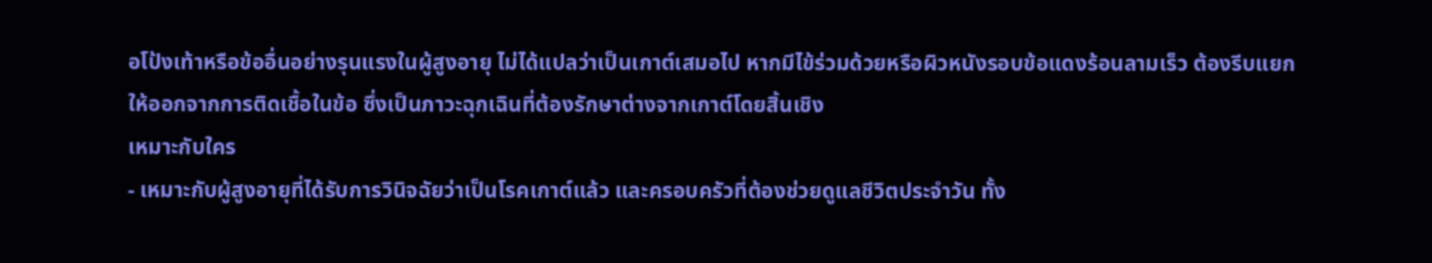อโป้งเท้าหรือข้ออื่นอย่างรุนแรงในผู้สูงอายุ ไม่ได้แปลว่าเป็นเกาต์เสมอไป หากมีไข้ร่วมด้วยหรือผิวหนังรอบข้อแดงร้อนลามเร็ว ต้องรีบแยกให้ออกจากการติดเชื้อในข้อ ซึ่งเป็นภาวะฉุกเฉินที่ต้องรักษาต่างจากเกาต์โดยสิ้นเชิง
เหมาะกับใคร
- เหมาะกับผู้สูงอายุที่ได้รับการวินิจฉัยว่าเป็นโรคเกาต์แล้ว และครอบครัวที่ต้องช่วยดูแลชีวิตประจำวัน ทั้ง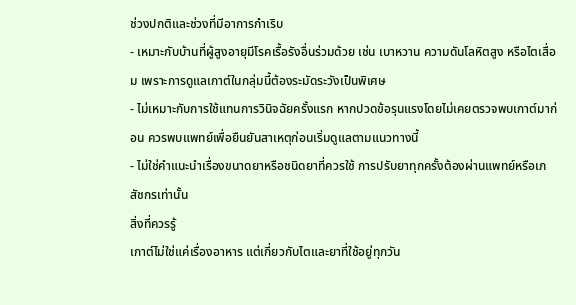ช่วงปกติและช่วงที่มีอาการกำเริบ
- เหมาะกับบ้านที่ผู้สูงอายุมีโรคเรื้อรังอื่นร่วมด้วย เช่น เบาหวาน ความดันโลหิตสูง หรือไตเสื่อม เพราะการดูแลเกาต์ในกลุ่มนี้ต้องระมัดระวังเป็นพิเศษ
- ไม่เหมาะกับการใช้แทนการวินิจฉัยครั้งแรก หากปวดข้อรุนแรงโดยไม่เคยตรวจพบเกาต์มาก่อน ควรพบแพทย์เพื่อยืนยันสาเหตุก่อนเริ่มดูแลตามแนวทางนี้
- ไม่ใช่คำแนะนำเรื่องขนาดยาหรือชนิดยาที่ควรใช้ การปรับยาทุกครั้งต้องผ่านแพทย์หรือเภสัชกรเท่านั้น
สิ่งที่ควรรู้
เกาต์ไม่ใช่แค่เรื่องอาหาร แต่เกี่ยวกับไตและยาที่ใช้อยู่ทุกวัน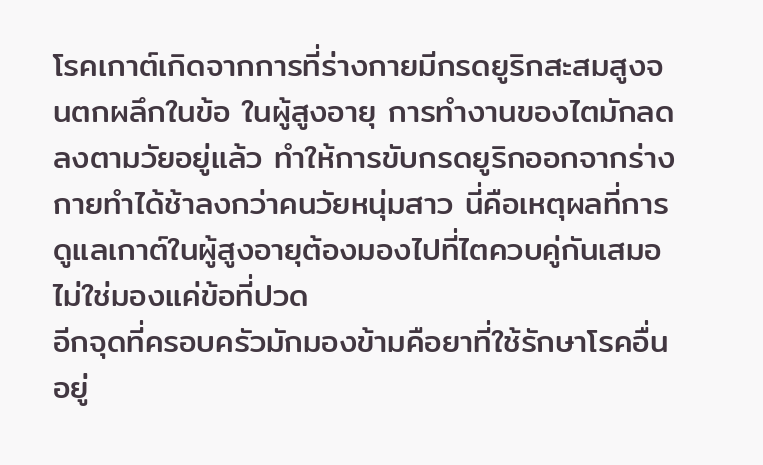โรคเกาต์เกิดจากการที่ร่างกายมีกรดยูริกสะสมสูงจนตกผลึกในข้อ ในผู้สูงอายุ การทำงานของไตมักลดลงตามวัยอยู่แล้ว ทำให้การขับกรดยูริกออกจากร่างกายทำได้ช้าลงกว่าคนวัยหนุ่มสาว นี่คือเหตุผลที่การดูแลเกาต์ในผู้สูงอายุต้องมองไปที่ไตควบคู่กันเสมอ ไม่ใช่มองแค่ข้อที่ปวด
อีกจุดที่ครอบครัวมักมองข้ามคือยาที่ใช้รักษาโรคอื่นอยู่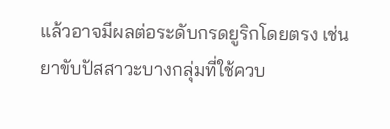แล้วอาจมีผลต่อระดับกรดยูริกโดยตรง เช่น ยาขับปัสสาวะบางกลุ่มที่ใช้ควบ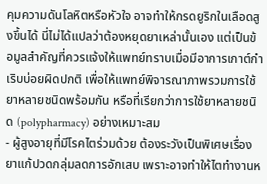คุมความดันโลหิตหรือหัวใจ อาจทำให้กรดยูริกในเลือดสูงขึ้นได้ นี่ไม่ได้แปลว่าต้องหยุดยาเหล่านั้นเอง แต่เป็นข้อมูลสำคัญที่ควรแจ้งให้แพทย์ทราบเมื่อมีอาการเกาต์กำเริบบ่อยผิดปกติ เพื่อให้แพทย์พิจารณาภาพรวมการใช้ยาหลายชนิดพร้อมกัน หรือที่เรียกว่าการใช้ยาหลายชนิด (polypharmacy) อย่างเหมาะสม
- ผู้สูงอายุที่มีโรคไตร่วมด้วย ต้องระวังเป็นพิเศษเรื่องยาแก้ปวดกลุ่มลดการอักเสบ เพราะอาจทำให้ไตทำงานห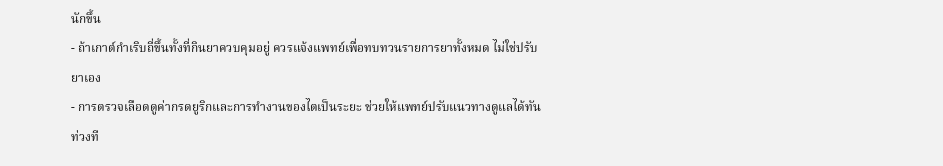นักขึ้น
- ถ้าเกาต์กำเริบถี่ขึ้นทั้งที่กินยาควบคุมอยู่ ควรแจ้งแพทย์เพื่อทบทวนรายการยาทั้งหมด ไม่ใช่ปรับยาเอง
- การตรวจเลือดดูค่ากรดยูริกและการทำงานของไตเป็นระยะ ช่วยให้แพทย์ปรับแนวทางดูแลได้ทันท่วงที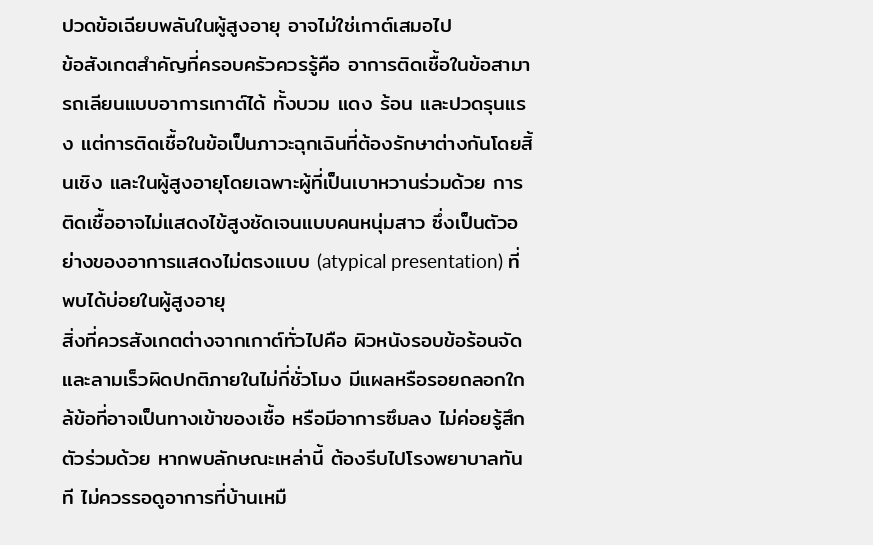ปวดข้อเฉียบพลันในผู้สูงอายุ อาจไม่ใช่เกาต์เสมอไป
ข้อสังเกตสำคัญที่ครอบครัวควรรู้คือ อาการติดเชื้อในข้อสามารถเลียนแบบอาการเกาต์ได้ ทั้งบวม แดง ร้อน และปวดรุนแรง แต่การติดเชื้อในข้อเป็นภาวะฉุกเฉินที่ต้องรักษาต่างกันโดยสิ้นเชิง และในผู้สูงอายุโดยเฉพาะผู้ที่เป็นเบาหวานร่วมด้วย การติดเชื้ออาจไม่แสดงไข้สูงชัดเจนแบบคนหนุ่มสาว ซึ่งเป็นตัวอย่างของอาการแสดงไม่ตรงแบบ (atypical presentation) ที่พบได้บ่อยในผู้สูงอายุ
สิ่งที่ควรสังเกตต่างจากเกาต์ทั่วไปคือ ผิวหนังรอบข้อร้อนจัดและลามเร็วผิดปกติภายในไม่กี่ชั่วโมง มีแผลหรือรอยถลอกใกล้ข้อที่อาจเป็นทางเข้าของเชื้อ หรือมีอาการซึมลง ไม่ค่อยรู้สึกตัวร่วมด้วย หากพบลักษณะเหล่านี้ ต้องรีบไปโรงพยาบาลทันที ไม่ควรรอดูอาการที่บ้านเหมื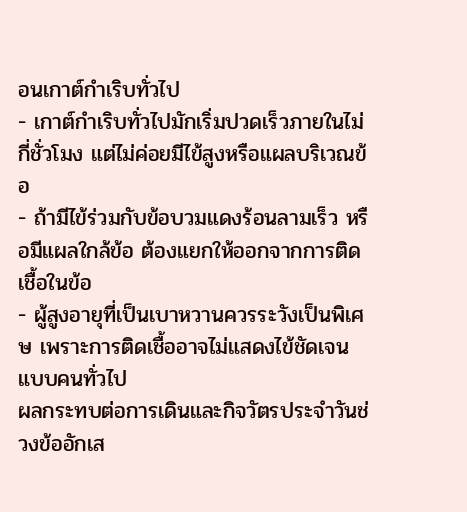อนเกาต์กำเริบทั่วไป
- เกาต์กำเริบทั่วไปมักเริ่มปวดเร็วภายในไม่กี่ชั่วโมง แต่ไม่ค่อยมีไข้สูงหรือแผลบริเวณข้อ
- ถ้ามีไข้ร่วมกับข้อบวมแดงร้อนลามเร็ว หรือมีแผลใกล้ข้อ ต้องแยกให้ออกจากการติดเชื้อในข้อ
- ผู้สูงอายุที่เป็นเบาหวานควรระวังเป็นพิเศษ เพราะการติดเชื้ออาจไม่แสดงไข้ชัดเจนแบบคนทั่วไป
ผลกระทบต่อการเดินและกิจวัตรประจำวันช่วงข้ออักเส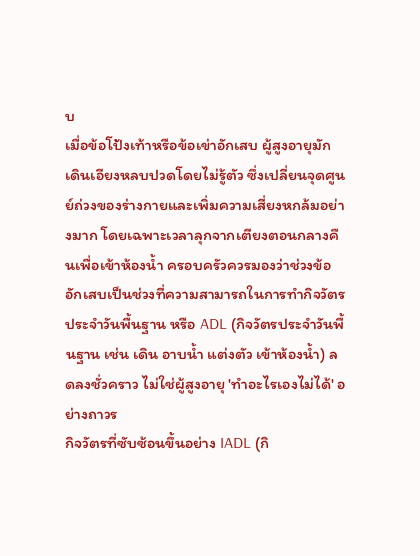บ
เมื่อข้อโป้งเท้าหรือข้อเข่าอักเสบ ผู้สูงอายุมักเดินเอียงหลบปวดโดยไม่รู้ตัว ซึ่งเปลี่ยนจุดศูนย์ถ่วงของร่างกายและเพิ่มความเสี่ยงหกล้มอย่างมาก โดยเฉพาะเวลาลุกจากเตียงตอนกลางคืนเพื่อเข้าห้องน้ำ ครอบครัวควรมองว่าช่วงข้ออักเสบเป็นช่วงที่ความสามารถในการทำกิจวัตรประจำวันพื้นฐาน หรือ ADL (กิจวัตรประจำวันพื้นฐาน เช่น เดิน อาบน้ำ แต่งตัว เข้าห้องน้ำ) ลดลงชั่วคราว ไม่ใช่ผู้สูงอายุ 'ทำอะไรเองไม่ได้' อย่างถาวร
กิจวัตรที่ซับซ้อนขึ้นอย่าง IADL (กิ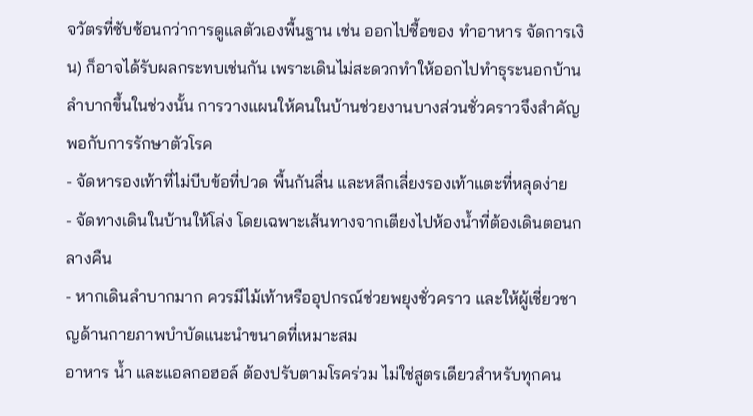จวัตรที่ซับซ้อนกว่าการดูแลตัวเองพื้นฐาน เช่น ออกไปซื้อของ ทำอาหาร จัดการเงิน) ก็อาจได้รับผลกระทบเช่นกัน เพราะเดินไม่สะดวกทำให้ออกไปทำธุระนอกบ้านลำบากขึ้นในช่วงนั้น การวางแผนให้คนในบ้านช่วยงานบางส่วนชั่วคราวจึงสำคัญพอกับการรักษาตัวโรค
- จัดหารองเท้าที่ไม่บีบข้อที่ปวด พื้นกันลื่น และหลีกเลี่ยงรองเท้าแตะที่หลุดง่าย
- จัดทางเดินในบ้านให้โล่ง โดยเฉพาะเส้นทางจากเตียงไปห้องน้ำที่ต้องเดินตอนกลางคืน
- หากเดินลำบากมาก ควรมีไม้เท้าหรืออุปกรณ์ช่วยพยุงชั่วคราว และให้ผู้เชี่ยวชาญด้านกายภาพบำบัดแนะนำขนาดที่เหมาะสม
อาหาร น้ำ และแอลกอฮอล์ ต้องปรับตามโรคร่วม ไม่ใช่สูตรเดียวสำหรับทุกคน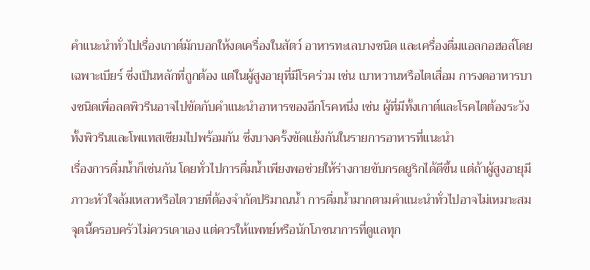คำแนะนำทั่วไปเรื่องเกาต์มักบอกให้งดเครื่องในสัตว์ อาหารทะเลบางชนิด และเครื่องดื่มแอลกอฮอล์โดยเฉพาะเบียร์ ซึ่งเป็นหลักที่ถูกต้อง แต่ในผู้สูงอายุที่มีโรคร่วม เช่น เบาหวานหรือไตเสื่อม การงดอาหารบางชนิดเพื่อลดพิวรีนอาจไปขัดกับคำแนะนำอาหารของอีกโรคหนึ่ง เช่น ผู้ที่มีทั้งเกาต์และโรคไตต้องระวังทั้งพิวรีนและโพแทสเซียมไปพร้อมกัน ซึ่งบางครั้งขัดแย้งกันในรายการอาหารที่แนะนำ
เรื่องการดื่มน้ำก็เช่นกัน โดยทั่วไปการดื่มน้ำเพียงพอช่วยให้ร่างกายขับกรดยูริกได้ดีขึ้น แต่ถ้าผู้สูงอายุมีภาวะหัวใจล้มเหลวหรือไตวายที่ต้องจำกัดปริมาณน้ำ การดื่มน้ำมากตามคำแนะนำทั่วไปอาจไม่เหมาะสม จุดนี้ครอบครัวไม่ควรเดาเอง แต่ควรให้แพทย์หรือนักโภชนาการที่ดูแลทุก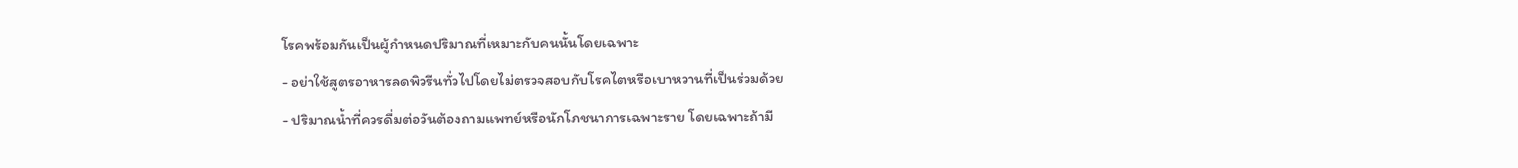โรคพร้อมกันเป็นผู้กำหนดปริมาณที่เหมาะกับคนนั้นโดยเฉพาะ
- อย่าใช้สูตรอาหารลดพิวรีนทั่วไปโดยไม่ตรวจสอบกับโรคไตหรือเบาหวานที่เป็นร่วมด้วย
- ปริมาณน้ำที่ควรดื่มต่อวันต้องถามแพทย์หรือนักโภชนาการเฉพาะราย โดยเฉพาะถ้ามี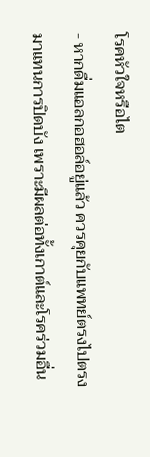โรคหัวใจหรือไต
- หากดื่มแอลกอฮอล์อยู่แล้ว ควรคุยกับแพทย์ตรงไปตรงมาแทนการปิดบัง เพราะมีผลต่อทั้งเกาต์และโรคร่วมอื่น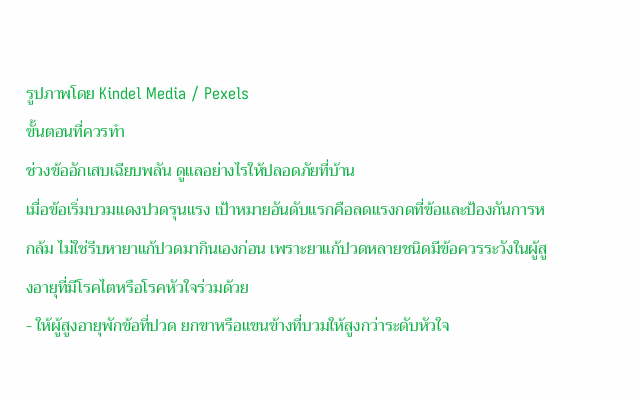รูปภาพโดย Kindel Media / Pexels
ขั้นตอนที่ควรทำ
ช่วงข้ออักเสบเฉียบพลัน ดูแลอย่างไรให้ปลอดภัยที่บ้าน
เมื่อข้อเริ่มบวมแดงปวดรุนแรง เป้าหมายอันดับแรกคือลดแรงกดที่ข้อและป้องกันการหกล้ม ไม่ใช่รีบหายาแก้ปวดมากินเองก่อน เพราะยาแก้ปวดหลายชนิดมีข้อควรระวังในผู้สูงอายุที่มีโรคไตหรือโรคหัวใจร่วมด้วย
- ให้ผู้สูงอายุพักข้อที่ปวด ยกขาหรือแขนข้างที่บวมให้สูงกว่าระดับหัวใจ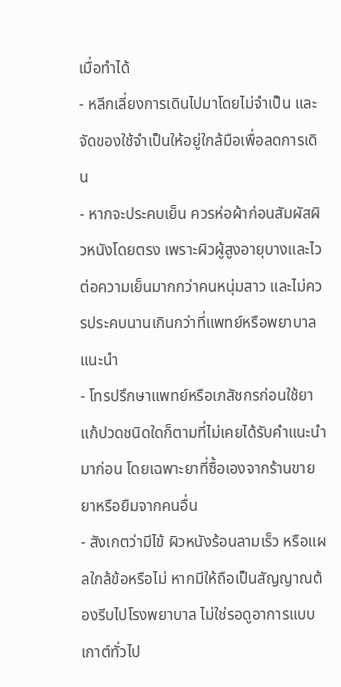เมื่อทำได้
- หลีกเลี่ยงการเดินไปมาโดยไม่จำเป็น และจัดของใช้จำเป็นให้อยู่ใกล้มือเพื่อลดการเดิน
- หากจะประคบเย็น ควรห่อผ้าก่อนสัมผัสผิวหนังโดยตรง เพราะผิวผู้สูงอายุบางและไวต่อความเย็นมากกว่าคนหนุ่มสาว และไม่ควรประคบนานเกินกว่าที่แพทย์หรือพยาบาลแนะนำ
- โทรปรึกษาแพทย์หรือเภสัชกรก่อนใช้ยาแก้ปวดชนิดใดก็ตามที่ไม่เคยได้รับคำแนะนำมาก่อน โดยเฉพาะยาที่ซื้อเองจากร้านขายยาหรือยืมจากคนอื่น
- สังเกตว่ามีไข้ ผิวหนังร้อนลามเร็ว หรือแผลใกล้ข้อหรือไม่ หากมีให้ถือเป็นสัญญาณต้องรีบไปโรงพยาบาล ไม่ใช่รอดูอาการแบบเกาต์ทั่วไป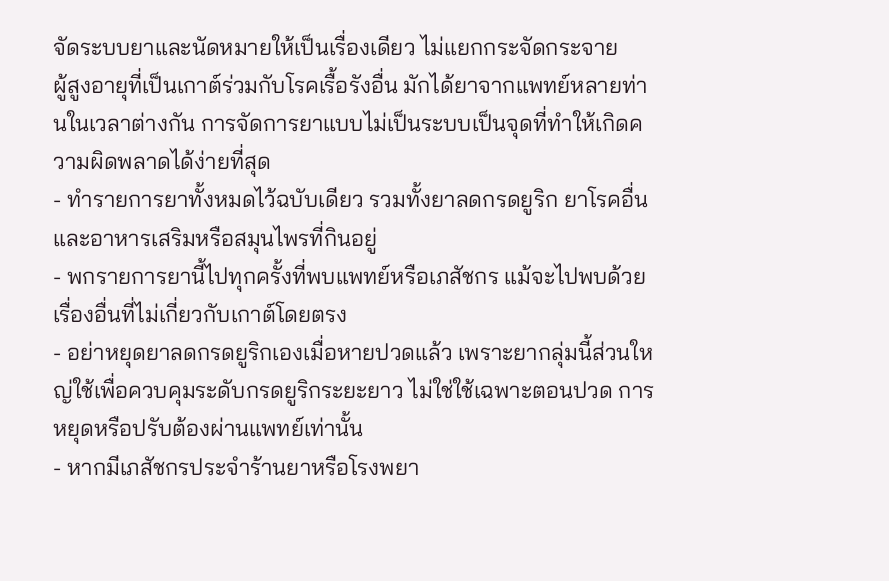จัดระบบยาและนัดหมายให้เป็นเรื่องเดียว ไม่แยกกระจัดกระจาย
ผู้สูงอายุที่เป็นเกาต์ร่วมกับโรคเรื้อรังอื่น มักได้ยาจากแพทย์หลายท่านในเวลาต่างกัน การจัดการยาแบบไม่เป็นระบบเป็นจุดที่ทำให้เกิดความผิดพลาดได้ง่ายที่สุด
- ทำรายการยาทั้งหมดไว้ฉบับเดียว รวมทั้งยาลดกรดยูริก ยาโรคอื่น และอาหารเสริมหรือสมุนไพรที่กินอยู่
- พกรายการยานี้ไปทุกครั้งที่พบแพทย์หรือเภสัชกร แม้จะไปพบด้วยเรื่องอื่นที่ไม่เกี่ยวกับเกาต์โดยตรง
- อย่าหยุดยาลดกรดยูริกเองเมื่อหายปวดแล้ว เพราะยากลุ่มนี้ส่วนใหญ่ใช้เพื่อควบคุมระดับกรดยูริกระยะยาว ไม่ใช่ใช้เฉพาะตอนปวด การหยุดหรือปรับต้องผ่านแพทย์เท่านั้น
- หากมีเภสัชกรประจำร้านยาหรือโรงพยา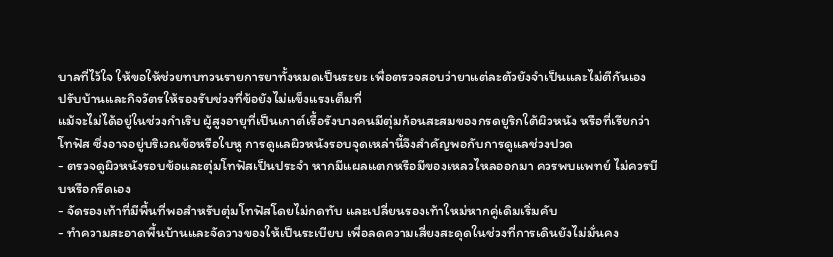บาลที่ไว้ใจ ให้ขอให้ช่วยทบทวนรายการยาทั้งหมดเป็นระยะ เพื่อตรวจสอบว่ายาแต่ละตัวยังจำเป็นและไม่ตีกันเอง
ปรับบ้านและกิจวัตรให้รองรับช่วงที่ข้อยังไม่แข็งแรงเต็มที่
แม้จะไม่ได้อยู่ในช่วงกำเริบ ผู้สูงอายุที่เป็นเกาต์เรื้อรังบางคนมีตุ่มก้อนสะสมของกรดยูริกใต้ผิวหนัง หรือที่เรียกว่าโทฟัส ซึ่งอาจอยู่บริเวณข้อหรือใบหู การดูแลผิวหนังรอบจุดเหล่านี้จึงสำคัญพอกับการดูแลช่วงปวด
- ตรวจดูผิวหนังรอบข้อและตุ่มโทฟัสเป็นประจำ หากมีแผลแตกหรือมีของเหลวไหลออกมา ควรพบแพทย์ ไม่ควรบีบหรือกรีดเอง
- จัดรองเท้าที่มีพื้นที่พอสำหรับตุ่มโทฟัสโดยไม่กดทับ และเปลี่ยนรองเท้าใหม่หากคู่เดิมเริ่มคับ
- ทำความสะอาดพื้นบ้านและจัดวางของให้เป็นระเบียบ เพื่อลดความเสี่ยงสะดุดในช่วงที่การเดินยังไม่มั่นคง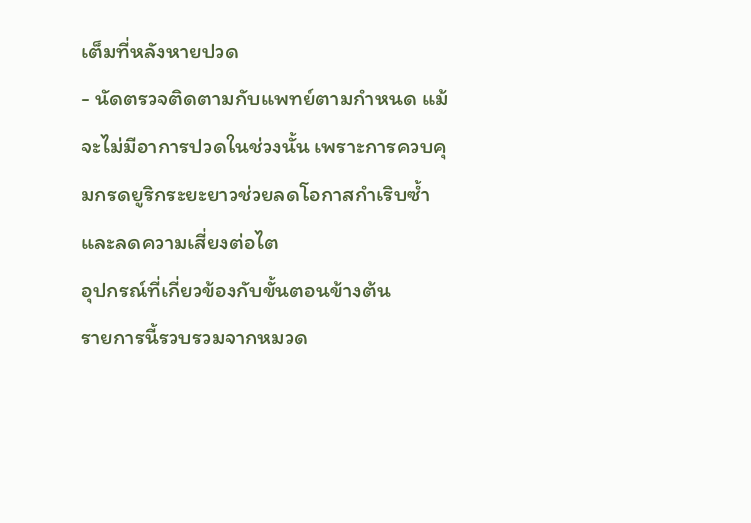เต็มที่หลังหายปวด
- นัดตรวจติดตามกับแพทย์ตามกำหนด แม้จะไม่มีอาการปวดในช่วงนั้น เพราะการควบคุมกรดยูริกระยะยาวช่วยลดโอกาสกำเริบซ้ำและลดความเสี่ยงต่อไต
อุปกรณ์ที่เกี่ยวข้องกับขั้นตอนข้างต้น
รายการนี้รวบรวมจากหมวด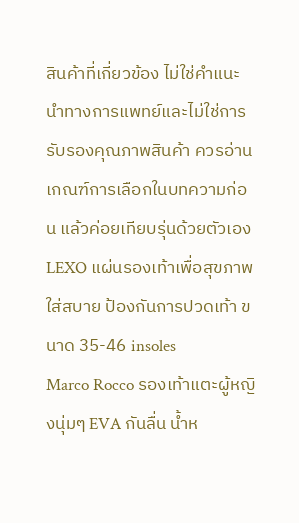สินค้าที่เกี่ยวข้อง ไม่ใช่คำแนะนำทางการแพทย์และไม่ใช่การรับรองคุณภาพสินค้า ควรอ่านเกณฑ์การเลือกในบทความก่อน แล้วค่อยเทียบรุ่นด้วยตัวเอง
LEXO แผ่นรองเท้าเพื่อสุขภาพ ใส่สบาย ป้องกันการปวดเท้า ขนาด 35-46 insoles
Marco Rocco รองเท้าแตะผู้หญิงนุ่มๆ EVA กันลื่น น้ำห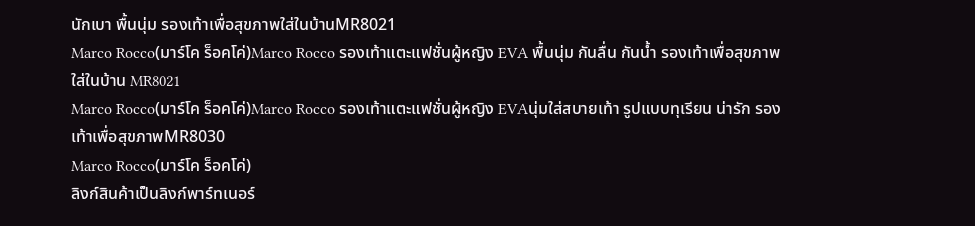นักเบา พื้นนุ่ม รองเท้าเพื่อสุขภาพใส่ในบ้านMR8021
Marco Rocco(มาร์โค ร็อคโค่)Marco Rocco รองเท้าแตะแฟชั่นผู้หญิง EVA พื้นนุ่ม กันลื่น กันน้ำ รองเท้าเพื่อสุขภาพใส่ในบ้าน MR8021
Marco Rocco(มาร์โค ร็อคโค่)Marco Rocco รองเท้าแตะแฟชั่นผู้หญิง EVAนุ่มใส่สบายเท้า รูปแบบทุเรียน น่ารัก รองเท้าเพื่อสุขภาพMR8030
Marco Rocco(มาร์โค ร็อคโค่)
ลิงก์สินค้าเป็นลิงก์พาร์ทเนอร์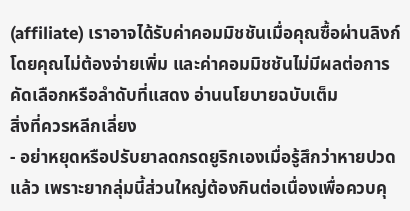(affiliate) เราอาจได้รับค่าคอมมิชชันเมื่อคุณซื้อผ่านลิงก์ โดยคุณไม่ต้องจ่ายเพิ่ม และค่าคอมมิชชันไม่มีผลต่อการคัดเลือกหรือลำดับที่แสดง อ่านนโยบายฉบับเต็ม
สิ่งที่ควรหลีกเลี่ยง
- อย่าหยุดหรือปรับยาลดกรดยูริกเองเมื่อรู้สึกว่าหายปวดแล้ว เพราะยากลุ่มนี้ส่วนใหญ่ต้องกินต่อเนื่องเพื่อควบคุ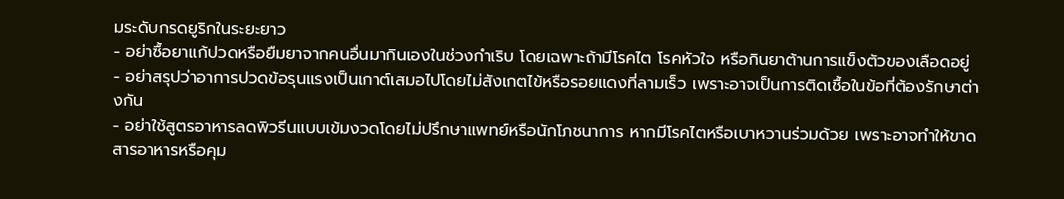มระดับกรดยูริกในระยะยาว
- อย่าซื้อยาแก้ปวดหรือยืมยาจากคนอื่นมากินเองในช่วงกำเริบ โดยเฉพาะถ้ามีโรคไต โรคหัวใจ หรือกินยาต้านการแข็งตัวของเลือดอยู่
- อย่าสรุปว่าอาการปวดข้อรุนแรงเป็นเกาต์เสมอไปโดยไม่สังเกตไข้หรือรอยแดงที่ลามเร็ว เพราะอาจเป็นการติดเชื้อในข้อที่ต้องรักษาต่างกัน
- อย่าใช้สูตรอาหารลดพิวรีนแบบเข้มงวดโดยไม่ปรึกษาแพทย์หรือนักโภชนาการ หากมีโรคไตหรือเบาหวานร่วมด้วย เพราะอาจทำให้ขาดสารอาหารหรือคุม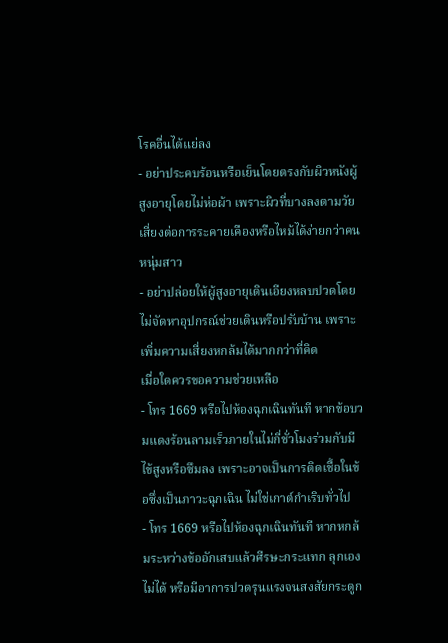โรคอื่นได้แย่ลง
- อย่าประคบร้อนหรือเย็นโดยตรงกับผิวหนังผู้สูงอายุโดยไม่ห่อผ้า เพราะผิวที่บางลงตามวัยเสี่ยงต่อการระคายเคืองหรือไหม้ได้ง่ายกว่าคนหนุ่มสาว
- อย่าปล่อยให้ผู้สูงอายุเดินเอียงหลบปวดโดยไม่จัดหาอุปกรณ์ช่วยเดินหรือปรับบ้าน เพราะเพิ่มความเสี่ยงหกล้มได้มากกว่าที่คิด
เมื่อใดควรขอความช่วยเหลือ
- โทร 1669 หรือไปห้องฉุกเฉินทันที หากข้อบวมแดงร้อนลามเร็วภายในไม่กี่ชั่วโมงร่วมกับมีไข้สูงหรือซึมลง เพราะอาจเป็นการติดเชื้อในข้อซึ่งเป็นภาวะฉุกเฉิน ไม่ใช่เกาต์กำเริบทั่วไป
- โทร 1669 หรือไปห้องฉุกเฉินทันที หากหกล้มระหว่างข้ออักเสบแล้วศีรษะกระแทก ลุกเองไม่ได้ หรือมีอาการปวดรุนแรงจนสงสัยกระดูก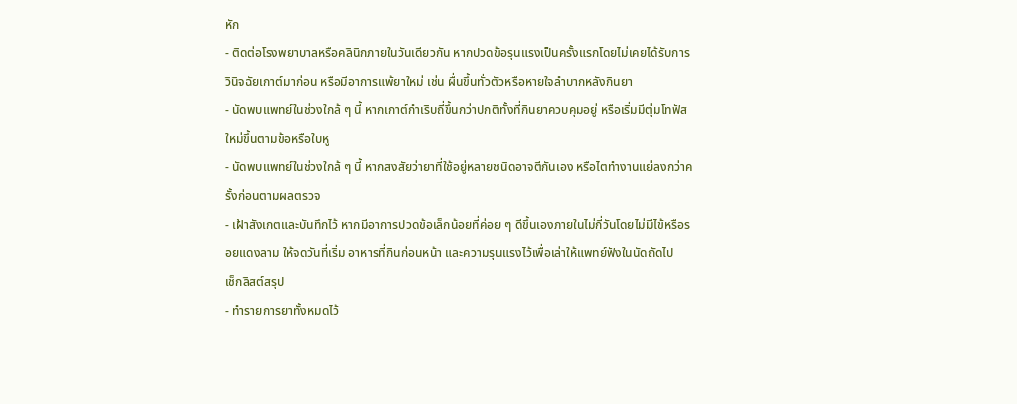หัก
- ติดต่อโรงพยาบาลหรือคลินิกภายในวันเดียวกัน หากปวดข้อรุนแรงเป็นครั้งแรกโดยไม่เคยได้รับการวินิจฉัยเกาต์มาก่อน หรือมีอาการแพ้ยาใหม่ เช่น ผื่นขึ้นทั่วตัวหรือหายใจลำบากหลังกินยา
- นัดพบแพทย์ในช่วงใกล้ ๆ นี้ หากเกาต์กำเริบถี่ขึ้นกว่าปกติทั้งที่กินยาควบคุมอยู่ หรือเริ่มมีตุ่มโทฟัสใหม่ขึ้นตามข้อหรือใบหู
- นัดพบแพทย์ในช่วงใกล้ ๆ นี้ หากสงสัยว่ายาที่ใช้อยู่หลายชนิดอาจตีกันเอง หรือไตทำงานแย่ลงกว่าครั้งก่อนตามผลตรวจ
- เฝ้าสังเกตและบันทึกไว้ หากมีอาการปวดข้อเล็กน้อยที่ค่อย ๆ ดีขึ้นเองภายในไม่กี่วันโดยไม่มีไข้หรือรอยแดงลาม ให้จดวันที่เริ่ม อาหารที่กินก่อนหน้า และความรุนแรงไว้เพื่อเล่าให้แพทย์ฟังในนัดถัดไป
เช็กลิสต์สรุป
- ทำรายการยาทั้งหมดไว้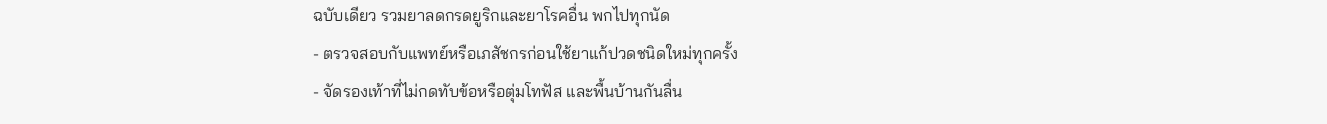ฉบับเดียว รวมยาลดกรดยูริกและยาโรคอื่น พกไปทุกนัด
- ตรวจสอบกับแพทย์หรือเภสัชกรก่อนใช้ยาแก้ปวดชนิดใหม่ทุกครั้ง
- จัดรองเท้าที่ไม่กดทับข้อหรือตุ่มโทฟัส และพื้นบ้านกันลื่น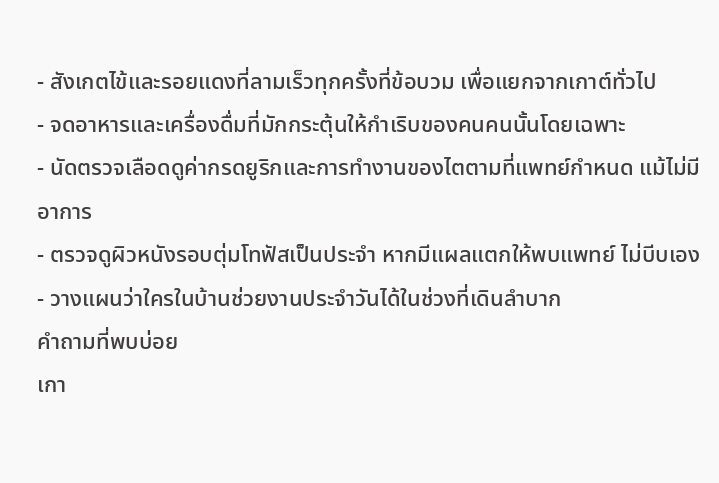- สังเกตไข้และรอยแดงที่ลามเร็วทุกครั้งที่ข้อบวม เพื่อแยกจากเกาต์ทั่วไป
- จดอาหารและเครื่องดื่มที่มักกระตุ้นให้กำเริบของคนคนนั้นโดยเฉพาะ
- นัดตรวจเลือดดูค่ากรดยูริกและการทำงานของไตตามที่แพทย์กำหนด แม้ไม่มีอาการ
- ตรวจดูผิวหนังรอบตุ่มโทฟัสเป็นประจำ หากมีแผลแตกให้พบแพทย์ ไม่บีบเอง
- วางแผนว่าใครในบ้านช่วยงานประจำวันได้ในช่วงที่เดินลำบาก
คำถามที่พบบ่อย
เกา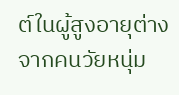ต์ในผู้สูงอายุต่างจากคนวัยหนุ่ม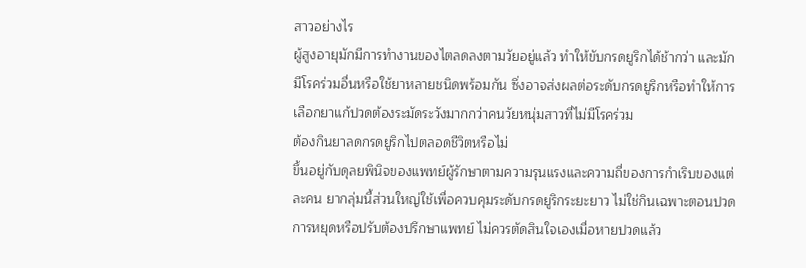สาวอย่างไร
ผู้สูงอายุมักมีการทำงานของไตลดลงตามวัยอยู่แล้ว ทำให้ขับกรดยูริกได้ช้ากว่า และมักมีโรคร่วมอื่นหรือใช้ยาหลายชนิดพร้อมกัน ซึ่งอาจส่งผลต่อระดับกรดยูริกหรือทำให้การเลือกยาแก้ปวดต้องระมัดระวังมากกว่าคนวัยหนุ่มสาวที่ไม่มีโรคร่วม
ต้องกินยาลดกรดยูริกไปตลอดชีวิตหรือไม่
ขึ้นอยู่กับดุลยพินิจของแพทย์ผู้รักษาตามความรุนแรงและความถี่ของการกำเริบของแต่ละคน ยากลุ่มนี้ส่วนใหญ่ใช้เพื่อควบคุมระดับกรดยูริกระยะยาว ไม่ใช่กินเฉพาะตอนปวด การหยุดหรือปรับต้องปรึกษาแพทย์ ไม่ควรตัดสินใจเองเมื่อหายปวดแล้ว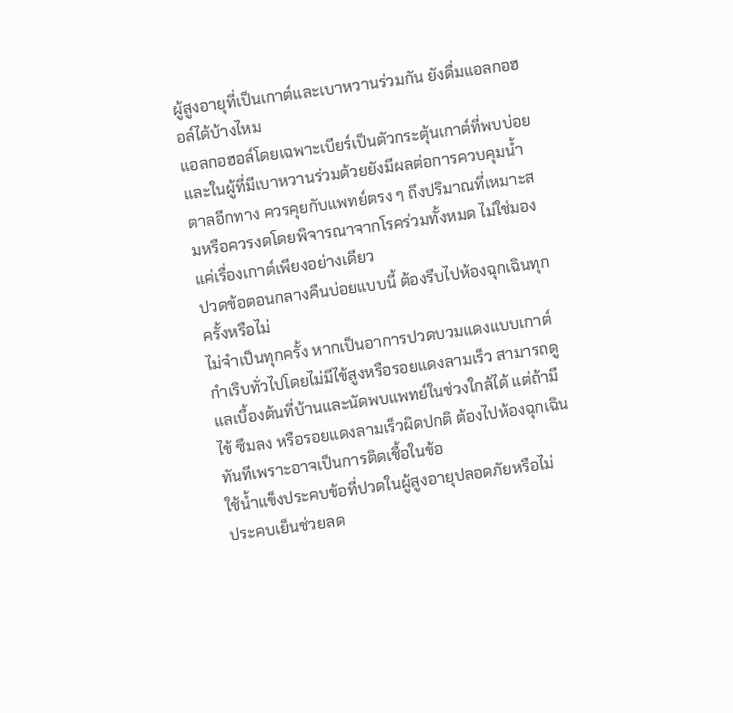ผู้สูงอายุที่เป็นเกาต์และเบาหวานร่วมกัน ยังดื่มแอลกอฮอล์ได้บ้างไหม
แอลกอฮอล์โดยเฉพาะเบียร์เป็นตัวกระตุ้นเกาต์ที่พบบ่อย และในผู้ที่มีเบาหวานร่วมด้วยยังมีผลต่อการควบคุมน้ำตาลอีกทาง ควรคุยกับแพทย์ตรง ๆ ถึงปริมาณที่เหมาะสมหรือควรงดโดยพิจารณาจากโรคร่วมทั้งหมด ไม่ใช่มองแค่เรื่องเกาต์เพียงอย่างเดียว
ปวดข้อตอนกลางคืนบ่อยแบบนี้ ต้องรีบไปห้องฉุกเฉินทุกครั้งหรือไม่
ไม่จำเป็นทุกครั้ง หากเป็นอาการปวดบวมแดงแบบเกาต์กำเริบทั่วไปโดยไม่มีไข้สูงหรือรอยแดงลามเร็ว สามารถดูแลเบื้องต้นที่บ้านและนัดพบแพทย์ในช่วงใกล้ได้ แต่ถ้ามีไข้ ซึมลง หรือรอยแดงลามเร็วผิดปกติ ต้องไปห้องฉุกเฉินทันทีเพราะอาจเป็นการติดเชื้อในข้อ
ใช้น้ำแข็งประคบข้อที่ปวดในผู้สูงอายุปลอดภัยหรือไม่
ประคบเย็นช่วยลด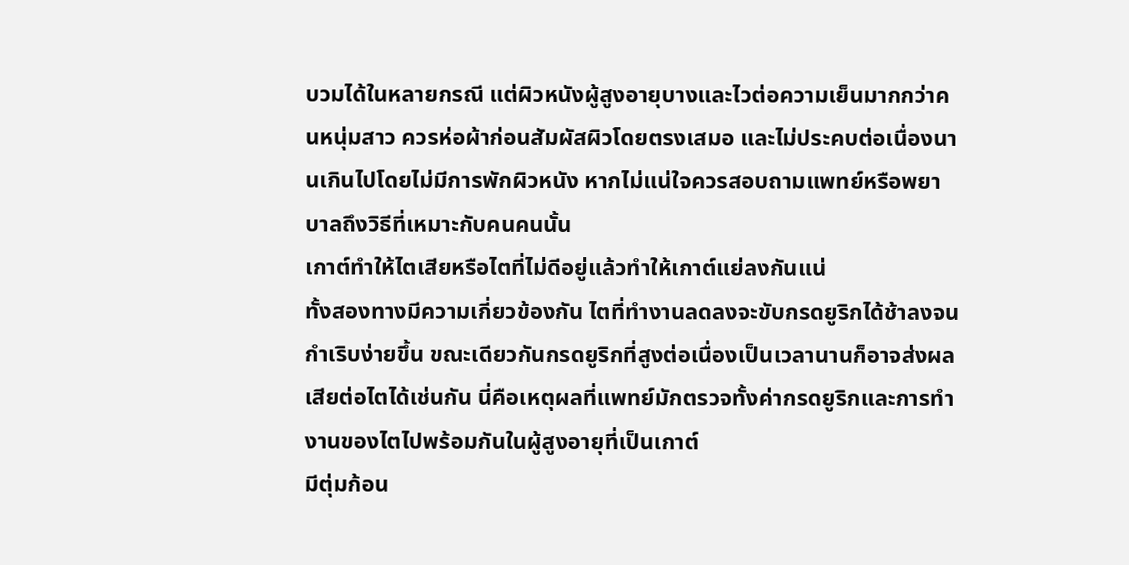บวมได้ในหลายกรณี แต่ผิวหนังผู้สูงอายุบางและไวต่อความเย็นมากกว่าคนหนุ่มสาว ควรห่อผ้าก่อนสัมผัสผิวโดยตรงเสมอ และไม่ประคบต่อเนื่องนานเกินไปโดยไม่มีการพักผิวหนัง หากไม่แน่ใจควรสอบถามแพทย์หรือพยาบาลถึงวิธีที่เหมาะกับคนคนนั้น
เกาต์ทำให้ไตเสียหรือไตที่ไม่ดีอยู่แล้วทำให้เกาต์แย่ลงกันแน่
ทั้งสองทางมีความเกี่ยวข้องกัน ไตที่ทำงานลดลงจะขับกรดยูริกได้ช้าลงจนกำเริบง่ายขึ้น ขณะเดียวกันกรดยูริกที่สูงต่อเนื่องเป็นเวลานานก็อาจส่งผลเสียต่อไตได้เช่นกัน นี่คือเหตุผลที่แพทย์มักตรวจทั้งค่ากรดยูริกและการทำงานของไตไปพร้อมกันในผู้สูงอายุที่เป็นเกาต์
มีตุ่มก้อน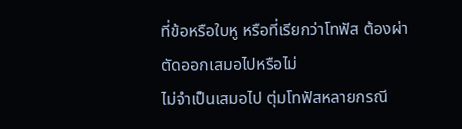ที่ข้อหรือใบหู หรือที่เรียกว่าโทฟัส ต้องผ่าตัดออกเสมอไปหรือไม่
ไม่จำเป็นเสมอไป ตุ่มโทฟัสหลายกรณี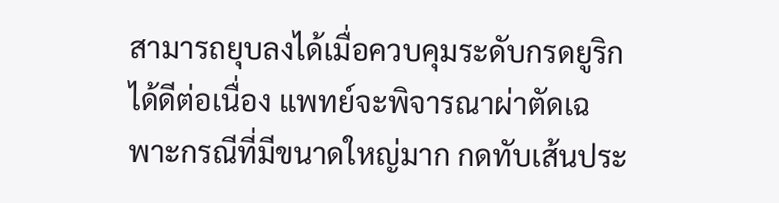สามารถยุบลงได้เมื่อควบคุมระดับกรดยูริกได้ดีต่อเนื่อง แพทย์จะพิจารณาผ่าตัดเฉพาะกรณีที่มีขนาดใหญ่มาก กดทับเส้นประ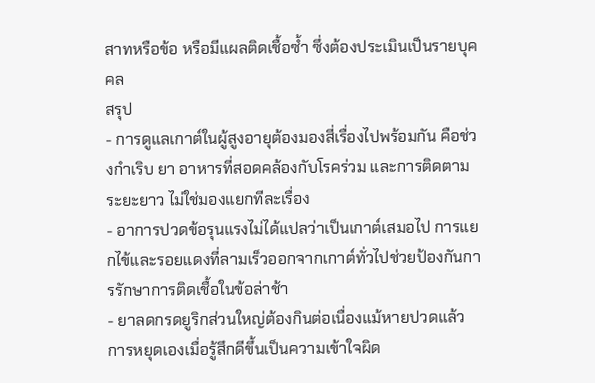สาทหรือข้อ หรือมีแผลติดเชื้อซ้ำ ซึ่งต้องประเมินเป็นรายบุคคล
สรุป
- การดูแลเกาต์ในผู้สูงอายุต้องมองสี่เรื่องไปพร้อมกัน คือช่วงกำเริบ ยา อาหารที่สอดคล้องกับโรคร่วม และการติดตามระยะยาว ไม่ใช่มองแยกทีละเรื่อง
- อาการปวดข้อรุนแรงไม่ได้แปลว่าเป็นเกาต์เสมอไป การแยกไข้และรอยแดงที่ลามเร็วออกจากเกาต์ทั่วไปช่วยป้องกันการรักษาการติดเชื้อในข้อล่าช้า
- ยาลดกรดยูริกส่วนใหญ่ต้องกินต่อเนื่องแม้หายปวดแล้ว การหยุดเองเมื่อรู้สึกดีขึ้นเป็นความเข้าใจผิด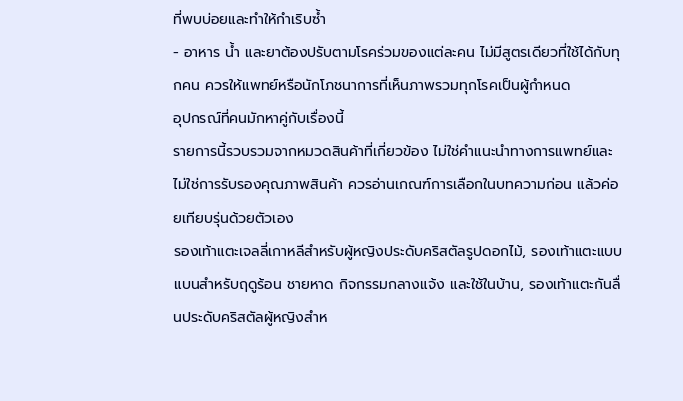ที่พบบ่อยและทำให้กำเริบซ้ำ
- อาหาร น้ำ และยาต้องปรับตามโรคร่วมของแต่ละคน ไม่มีสูตรเดียวที่ใช้ได้กับทุกคน ควรให้แพทย์หรือนักโภชนาการที่เห็นภาพรวมทุกโรคเป็นผู้กำหนด
อุปกรณ์ที่คนมักหาคู่กับเรื่องนี้
รายการนี้รวบรวมจากหมวดสินค้าที่เกี่ยวข้อง ไม่ใช่คำแนะนำทางการแพทย์และไม่ใช่การรับรองคุณภาพสินค้า ควรอ่านเกณฑ์การเลือกในบทความก่อน แล้วค่อยเทียบรุ่นด้วยตัวเอง
รองเท้าแตะเจลลี่เกาหลีสำหรับผู้หญิงประดับคริสตัลรูปดอกไม้, รองเท้าแตะแบบแบนสำหรับฤดูร้อน ชายหาด กิจกรรมกลางแจ้ง และใช้ในบ้าน, รองเท้าแตะกันลื่นประดับคริสตัลผู้หญิงสำห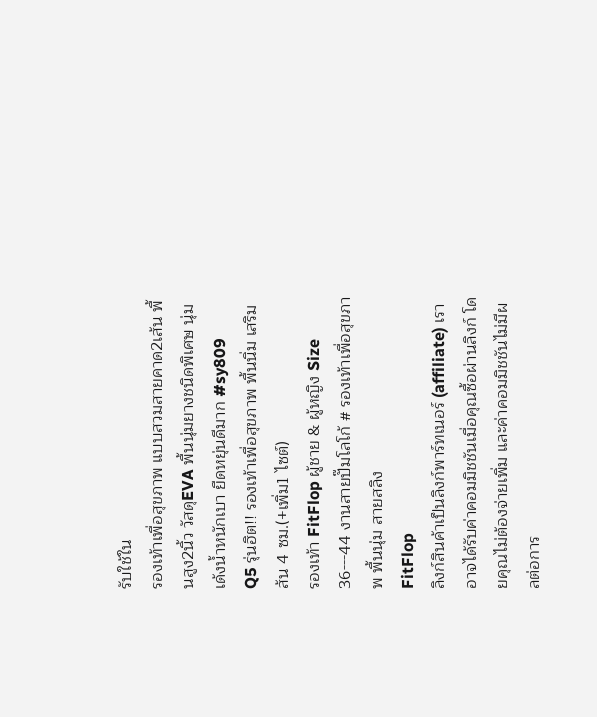รับใช้ใน
รองเท้าเพื่อสุขภาพ แบบสวมสายคาด2เส้น พื้นสูง2นิ้ว วัสดุEVA พื้นนุ่มยางชนิดพิเศษ นุ่มเด้งน้ำหนักเบา ยืดหยุ่นดีมาก #sy809
Q5 รุ่นฮิต!! รองเท้าเพื่อสุขภาพ พื้นนิ่ม เสริมส้น 4 ซม.(+เพิ่ม1 ไซต์)
รองเท้า FitFlop ผู้ชาย & ผู้หญิง Size 36---44 งานสายปั๊มโลโก้ # รองเท้าเพื่อสุขภาพ พื้นนุ่ม สายสลิง
FitFlop
ลิงก์สินค้าเป็นลิงก์พาร์ทเนอร์ (affiliate) เราอาจได้รับค่าคอมมิชชันเมื่อคุณซื้อผ่านลิงก์ โดยคุณไม่ต้องจ่ายเพิ่ม และค่าคอมมิชชันไม่มีผลต่อการ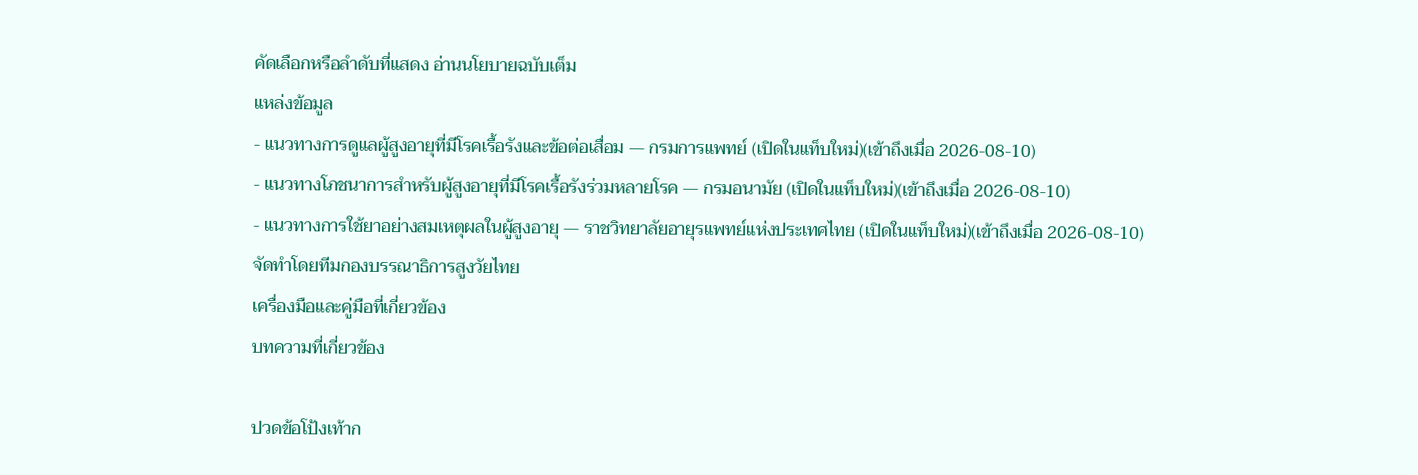คัดเลือกหรือลำดับที่แสดง อ่านนโยบายฉบับเต็ม
แหล่งข้อมูล
- แนวทางการดูแลผู้สูงอายุที่มีโรคเรื้อรังและข้อต่อเสื่อม — กรมการแพทย์ (เปิดในแท็บใหม่)(เข้าถึงเมื่อ 2026-08-10)
- แนวทางโภชนาการสำหรับผู้สูงอายุที่มีโรคเรื้อรังร่วมหลายโรค — กรมอนามัย (เปิดในแท็บใหม่)(เข้าถึงเมื่อ 2026-08-10)
- แนวทางการใช้ยาอย่างสมเหตุผลในผู้สูงอายุ — ราชวิทยาลัยอายุรแพทย์แห่งประเทศไทย (เปิดในแท็บใหม่)(เข้าถึงเมื่อ 2026-08-10)
จัดทำโดยทีมกองบรรณาธิการสูงวัยไทย
เครื่องมือและคู่มือที่เกี่ยวข้อง
บทความที่เกี่ยวข้อง

ปวดข้อโป้งเท้าก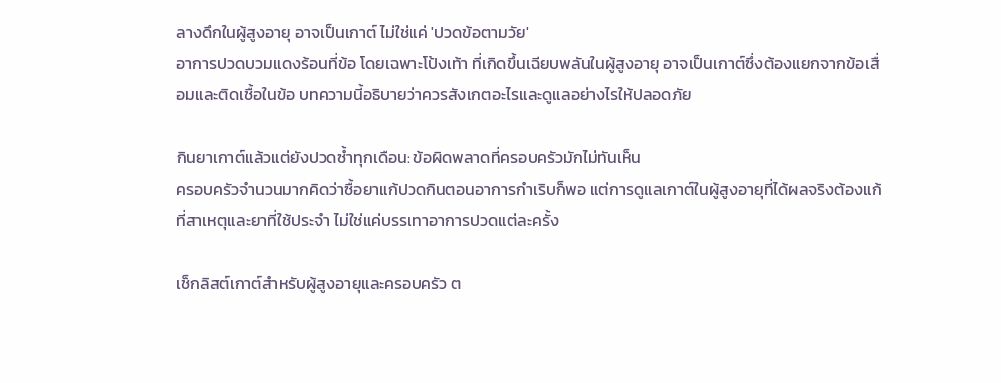ลางดึกในผู้สูงอายุ อาจเป็นเกาต์ ไม่ใช่แค่ 'ปวดข้อตามวัย'
อาการปวดบวมแดงร้อนที่ข้อ โดยเฉพาะโป้งเท้า ที่เกิดขึ้นเฉียบพลันในผู้สูงอายุ อาจเป็นเกาต์ซึ่งต้องแยกจากข้อเสื่อมและติดเชื้อในข้อ บทความนี้อธิบายว่าควรสังเกตอะไรและดูแลอย่างไรให้ปลอดภัย

กินยาเกาต์แล้วแต่ยังปวดซ้ำทุกเดือน: ข้อผิดพลาดที่ครอบครัวมักไม่ทันเห็น
ครอบครัวจำนวนมากคิดว่าซื้อยาแก้ปวดกินตอนอาการกำเริบก็พอ แต่การดูแลเกาต์ในผู้สูงอายุที่ได้ผลจริงต้องแก้ที่สาเหตุและยาที่ใช้ประจำ ไม่ใช่แค่บรรเทาอาการปวดแต่ละครั้ง

เช็กลิสต์เกาต์สำหรับผู้สูงอายุและครอบครัว ต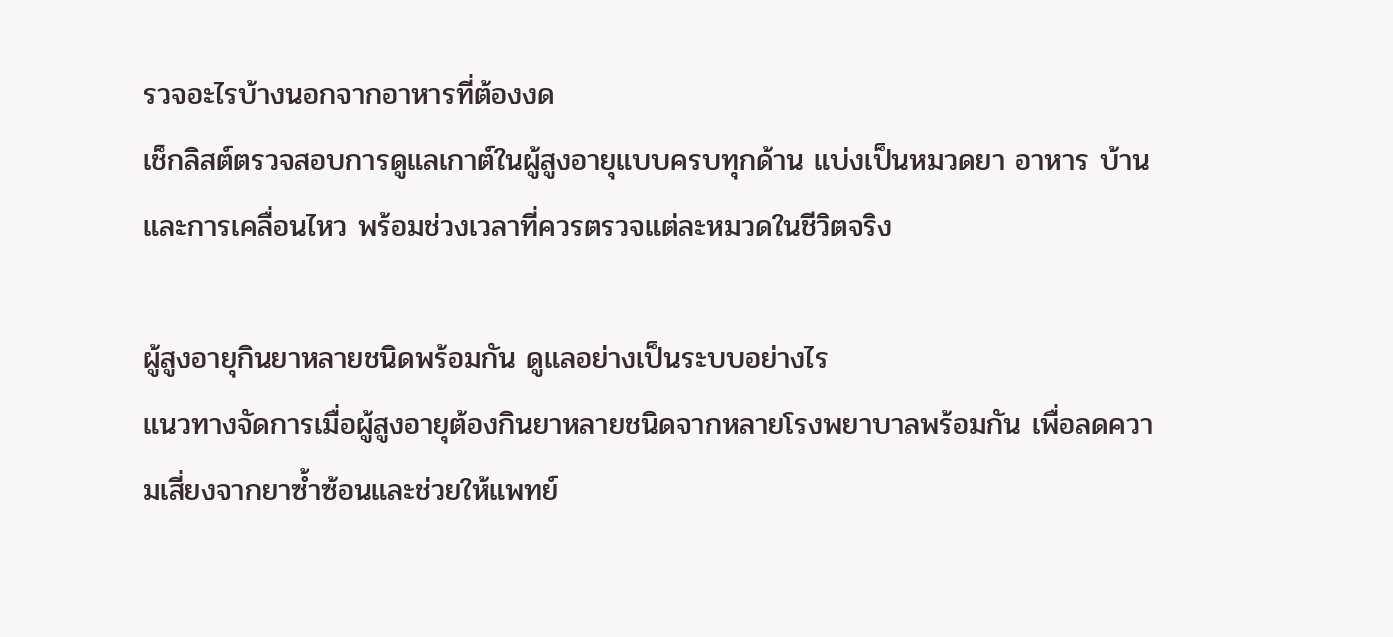รวจอะไรบ้างนอกจากอาหารที่ต้องงด
เช็กลิสต์ตรวจสอบการดูแลเกาต์ในผู้สูงอายุแบบครบทุกด้าน แบ่งเป็นหมวดยา อาหาร บ้านและการเคลื่อนไหว พร้อมช่วงเวลาที่ควรตรวจแต่ละหมวดในชีวิตจริง

ผู้สูงอายุกินยาหลายชนิดพร้อมกัน ดูแลอย่างเป็นระบบอย่างไร
แนวทางจัดการเมื่อผู้สูงอายุต้องกินยาหลายชนิดจากหลายโรงพยาบาลพร้อมกัน เพื่อลดความเสี่ยงจากยาซ้ำซ้อนและช่วยให้แพทย์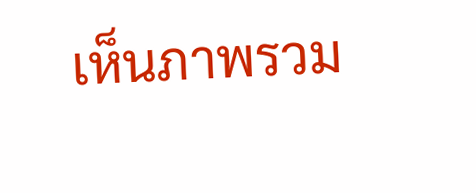เห็นภาพรวม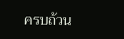ครบถ้วน